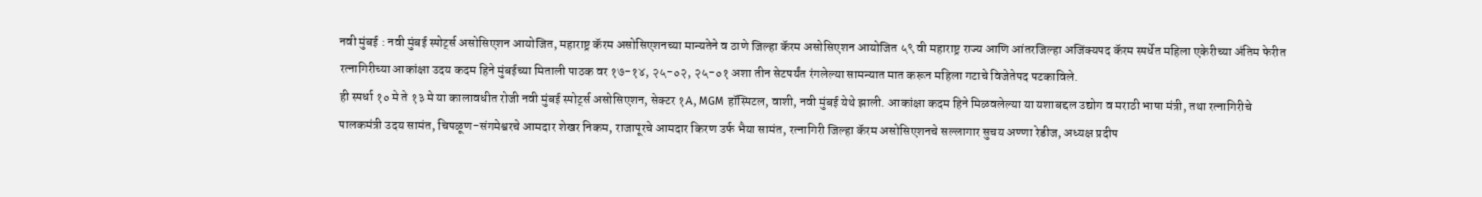नवी मुंबई : नवी मुंबई स्पोर्ट्स असोसिएशन आयोजित, महाराष्ट्र कॅरम असोसिएशनच्या मान्यतेने व ठाणे जिल्हा कॅरम असोसिएशन आयोजित ५९ वी महाराष्ट्र राज्य आणि आंतरजिल्हा अजिंक्यपद कॅरम स्पर्धेत महिला एकेरीच्या अंतिम फेरीत रत्नागिरीच्या आकांक्षा उदय कदम हिने मुंबईच्या मिताली पाठक वर १७-१४, २५-०२, २५-०१ अशा तीन सेटपर्यंत रंगलेल्या सामन्यात मात करून महिला गटाचे विजेतेपद पटकाविले.
ही स्पर्धा १० मे ते १३ मे या कालावधीत रोजी नवी मुंबई स्पोर्ट्स असोसिएशन, सेक्टर १A, MGM हॉस्पिटल, वाशी, नवी मुंबई येथे झाली. आकांक्षा कदम हिने मिळवलेल्या या यशाबद्दल उद्योग व मराठी भाषा मंत्री, तथा रत्नागिरीचे पालकमंत्री उदय सामंत, चिपळूण-संगमेश्वरचे आमदार शेखर निकम, राजापूरचे आमदार किरण उर्फ भैया सामंत, रत्नागिरी जिल्हा कॅरम असोसिएशनचे सल्लागार सुचय अण्णा रेडीज, अध्यक्ष प्रदीप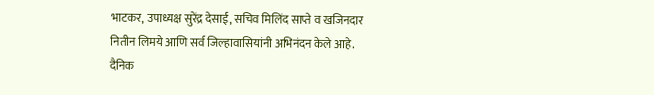भाटकर, उपाध्यक्ष सुरेंद्र देसाई, सचिव मिलिंद साप्ते व खजिनदार नितीन लिमये आणि सर्व जिल्हावासियांनी अभिनंदन केले आहे.
दैनिक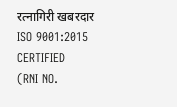रत्नागिरी खबरदार
ISO 9001:2015 CERTIFIED
(RNI NO.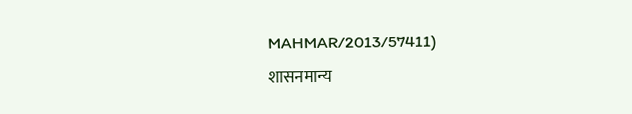MAHMAR/2013/57411)
शासनमान्य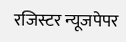रजिस्टर न्यूजपेपर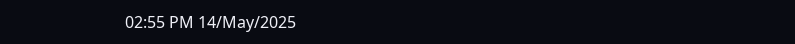02:55 PM 14/May/2025